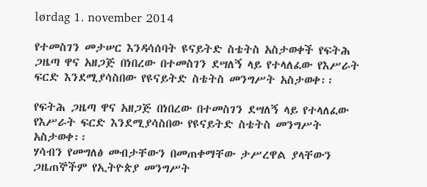lørdag 1. november 2014

የተመስገን መታሠር እንዳሳሰባት ዩናይትድ ስቴትስ አስታወቀች የፍትሕ ጋዜጣ ዋና አዘጋጅ በነበረው በተመስገን ደሣለኝ ላይ የተላለፈው የእሥራት ፍርድ እንደሚያሳስበው የዩናይትድ ስቴትስ መንግሥት አስታወቀ፡፡

የፍትሕ ጋዜጣ ዋና አዘጋጅ በነበረው በተመስገን ደሣለኝ ላይ የተላለፈው የእሥራት ፍርድ እንደሚያሳስበው የዩናይትድ ስቴትስ መንግሥት አስታወቀ፡፡
ሃሳብን የመግለፅ መብታቸውን በመጠቀማቸው ታሥረዋል ያላቸውን ጋዜጠኞችም የኢትዮጵያ መንግሥት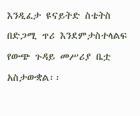እንዲፈታ ዩናይትድ ስቴትስ በድጋሚ ጥሪ እንደምታስተላልፍ የውጭ ጉዳይ መሥሪያ ቤቷ አስታውቋል፡፡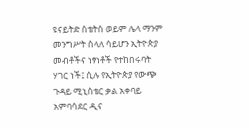ዩናይትድ ስቴትስ ወይም ሌላ ማንም መንግሥት ስላለ ሳይሆን ኢትዮጵያ መብቶችና ነፃነቶች የተከበሩባት ሃገር ነች፤ ሲሉ የኢትዮጵያ የውጭ ጉዳይ ሚኒስቴር ቃል አቀባይ አምባሳደር ዲና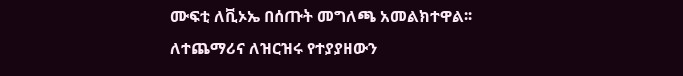ሙፍቲ ለቪኦኤ በሰጡት መግለጫ አመልክተዋል፡፡
ለተጨማሪና ለዝርዝሩ የተያያዘውን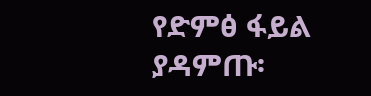የድምፅ ፋይል ያዳምጡ፡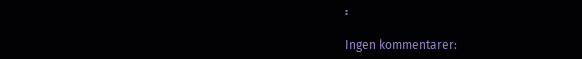፡

Ingen kommentarer: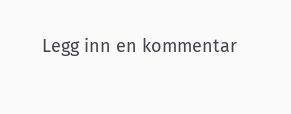Legg inn en kommentar